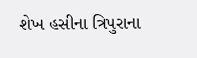શેખ હસીના ત્રિપુરાના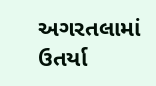અગરતલામાં ઉતર્યા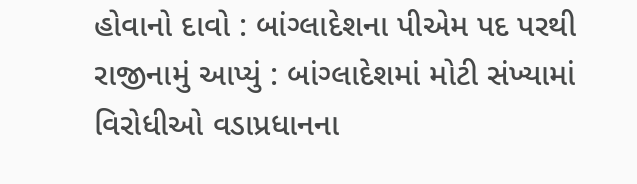હોવાનો દાવો : બાંગ્લાદેશના પીએમ પદ પરથી રાજીનામું આપ્યું : બાંગ્લાદેશમાં મોટી સંખ્યામાં વિરોધીઓ વડાપ્રધાનના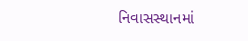નિવાસસ્થાનમાં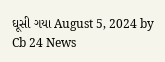ઘૂસી ગયા August 5, 2024 by Cb 24 News